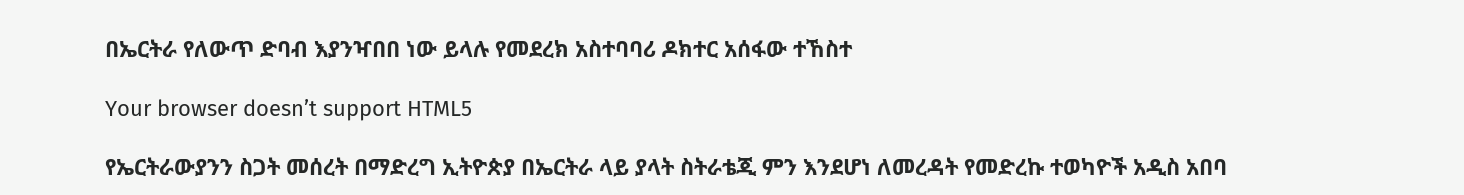በኤርትራ የለውጥ ድባብ እያንዣበበ ነው ይላሉ የመደረክ አስተባባሪ ዶክተር አሰፋው ተኸስተ

Your browser doesn’t support HTML5

የኤርትራውያንን ስጋት መሰረት በማድረግ ኢትዮጵያ በኤርትራ ላይ ያላት ስትራቴጂ ምን እንደሆነ ለመረዳት የመድረኩ ተወካዮች አዲስ አበባ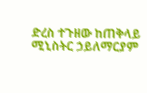ድረስ ተጉዘው ከጠቅላይ ሚኒስትር ኃይለማርያም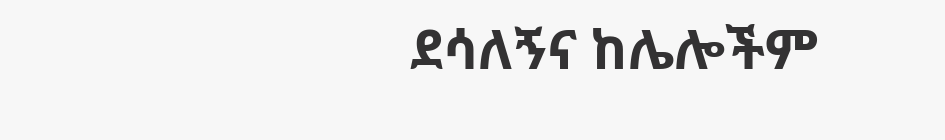ደሳለኝና ከሌሎችም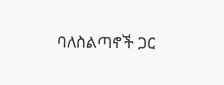ባለስልጣኖች ጋር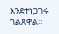እንደተነጋገሩ ገልጸዋል።